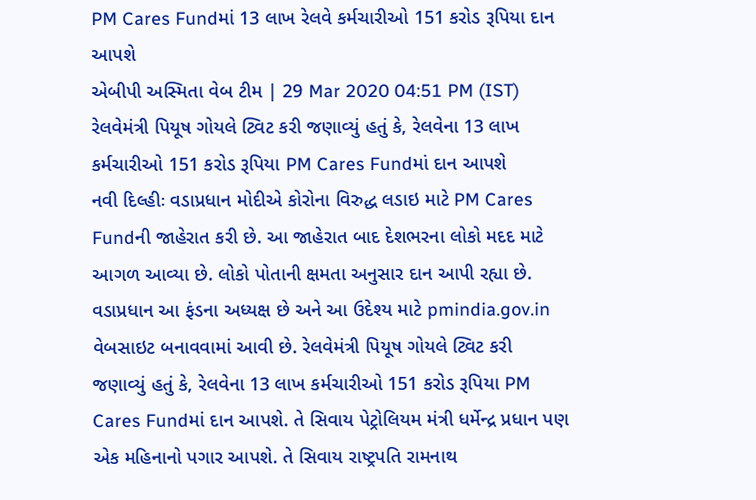PM Cares Fundમાં 13 લાખ રેલવે કર્મચારીઓ 151 કરોડ રૂપિયા દાન આપશે
એબીપી અસ્મિતા વેબ ટીમ | 29 Mar 2020 04:51 PM (IST)
રેલવેમંત્રી પિયૂષ ગોયલે ટ્વિટ કરી જણાવ્યું હતું કે, રેલવેના 13 લાખ કર્મચારીઓ 151 કરોડ રૂપિયા PM Cares Fundમાં દાન આપશે
નવી દિલ્હીઃ વડાપ્રધાન મોદીએ કોરોના વિરુદ્ધ લડાઇ માટે PM Cares Fundની જાહેરાત કરી છે. આ જાહેરાત બાદ દેશભરના લોકો મદદ માટે આગળ આવ્યા છે. લોકો પોતાની ક્ષમતા અનુસાર દાન આપી રહ્યા છે. વડાપ્રધાન આ ફંડના અધ્યક્ષ છે અને આ ઉદેશ્ય માટે pmindia.gov.in વેબસાઇટ બનાવવામાં આવી છે. રેલવેમંત્રી પિયૂષ ગોયલે ટ્વિટ કરી જણાવ્યું હતું કે, રેલવેના 13 લાખ કર્મચારીઓ 151 કરોડ રૂપિયા PM Cares Fundમાં દાન આપશે. તે સિવાય પેટ્રોલિયમ મંત્રી ધર્મેન્દ્ર પ્રધાન પણ એક મહિનાનો પગાર આપશે. તે સિવાય રાષ્ટ્રપતિ રામનાથ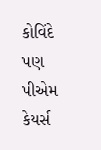કોવિંદે પણ પીએમ કેયર્સ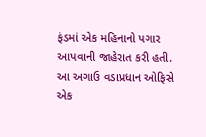ફંડમાં એક મહિનાનો પગાર આપવાની જાહેરાત કરી હતી. આ અગાઉ વડાપ્રધાન ઓફિસે એક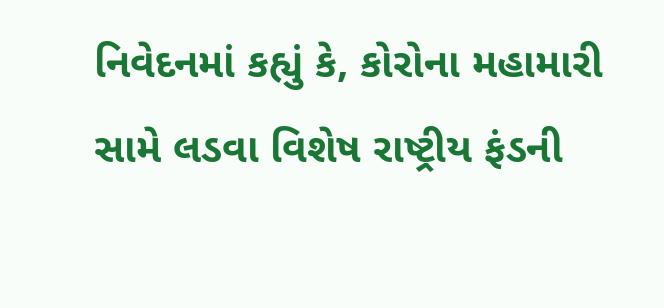નિવેદનમાં કહ્યું કે, કોરોના મહામારી સામે લડવા વિશેષ રાષ્ટ્રીય ફંડની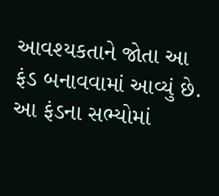આવશ્યકતાને જોતા આ ફંડ બનાવવામાં આવ્યું છે. આ ફંડના સભ્યોમાં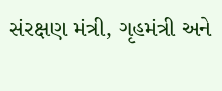સંરક્ષણ મંત્રી, ગૃહમંત્રી અને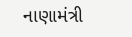નાણામંત્રી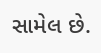સામેલ છે.